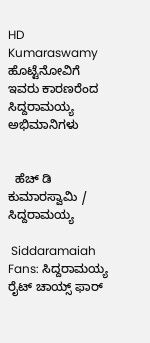HD Kumaraswamy ಹೊಟ್ಟೆನೋವಿಗೆ ಇವರು ಕಾರಣರೆಂದ ಸಿದ್ದರಾಮಯ್ಯ ಅಭಿಮಾನಿಗಳು


  ಹೆಚ್ ಡಿ ಕುಮಾರಸ್ವಾಮಿ / ಸಿದ್ದರಾಮಯ್ಯ

 Siddaramaiah Fans: ಸಿದ್ದರಾಮಯ್ಯ ರೈಟ್ ಚಾಯ್ಸ್ ಫಾರ್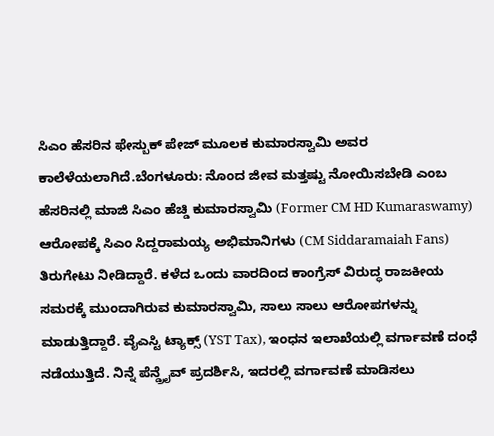ಸಿಎಂ ಹೆಸರಿನ ಫೇಸ್ಬುಕ್ ಪೇಜ್ ಮೂಲಕ ಕುಮಾರಸ್ವಾಮಿ ಅವರ ಕಾಲೆಳೆಯಲಾಗಿದೆ.ಬೆಂಗಳೂರು: ನೊಂದ ಜೀವ ಮತ್ತಷ್ಟು ನೋಯಿಸಬೇಡಿ ಎಂಬ ಹೆಸರಿನಲ್ಲಿ ಮಾಜಿ ಸಿಎಂ ಹೆಚ್ಡಿ ಕುಮಾರಸ್ವಾಮಿ (Former CM HD Kumaraswamy) ಆರೋಪಕ್ಕೆ ಸಿಎಂ ಸಿದ್ದರಾಮಯ್ಯ ಅಭಿಮಾನಿಗಳು (CM Siddaramaiah Fans) ತಿರುಗೇಟು ನೀಡಿದ್ದಾರೆ. ಕಳೆದ ಒಂದು ವಾರದಿಂದ ಕಾಂಗ್ರೆಸ್ ವಿರುದ್ಧ ರಾಜಕೀಯ ಸಮರಕ್ಕೆ ಮುಂದಾಗಿರುವ ಕುಮಾರಸ್ವಾಮಿ, ಸಾಲು ಸಾಲು ಆರೋಪಗಳನ್ನು ಮಾಡುತ್ತಿದ್ದಾರೆ. ವೈಎಸ್ಟಿ ಟ್ಯಾಕ್ಸ್ (YST Tax), ಇಂಧನ ಇಲಾಖೆಯಲ್ಲಿ ವರ್ಗಾವಣೆ ದಂಧೆ ನಡೆಯುತ್ತಿದೆ. ನಿನ್ನೆ ಪೆನ್ಡ್ರೈವ್ ಪ್ರದರ್ಶಿಸಿ, ಇದರಲ್ಲಿ ವರ್ಗಾವಣೆ ಮಾಡಿಸಲು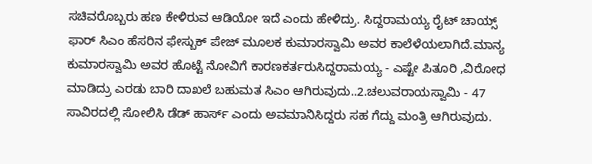ಸಚಿವರೊಬ್ಬರು ಹಣ ಕೇಳಿರುವ ಆಡಿಯೋ ಇದೆ ಎಂದು ಹೇಳಿದ್ರು. ಸಿದ್ದರಾಮಯ್ಯ ರೈಟ್ ಚಾಯ್ಸ್ ಫಾರ್ ಸಿಎಂ ಹೆಸರಿನ ಫೇಸ್ಬುಕ್ ಪೇಜ್ ಮೂಲಕ ಕುಮಾರಸ್ವಾಮಿ ಅವರ ಕಾಲೆಳೆಯಲಾಗಿದೆ.ಮಾನ್ಯ ಕುಮಾರಸ್ವಾಮಿ ಅವರ ಹೊಟ್ಟೆ ನೋವಿಗೆ ಕಾರಣಕರ್ತರುಸಿದ್ದರಾಮಯ್ಯ - ಎಷ್ಟೇ ಪಿತೂರಿ ,ವಿರೋಧ ಮಾಡಿದ್ರು ಎರಡು ಬಾರಿ ದಾಖಲೆ ಬಹುಮತ ಸಿಎಂ ಆಗಿರುವುದು..2.ಚಲುವರಾಯಸ್ವಾಮಿ - 47 ಸಾವಿರದಲ್ಲಿ ಸೋಲಿಸಿ ಡೆಡ್ ಹಾರ್ಸ್ ಎಂದು ಅವಮಾನಿಸಿದ್ದರು ಸಹ ಗೆದ್ದು ಮಂತ್ರಿ ಆಗಿರುವುದು.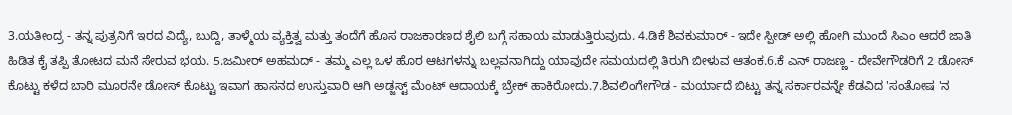3.ಯತೀಂದ್ರ - ತನ್ನ ಪುತ್ರನಿಗೆ ಇರದ ವಿದ್ಯೆ, ಬುದ್ದಿ, ತಾಳ್ಮೆಯ ವ್ಯಕ್ತಿತ್ವ ಮತ್ತು ತಂದೆಗೆ ಹೊಸ ರಾಜಕಾರಣದ ಶೈಲಿ ಬಗ್ಗೆ ಸಹಾಯ ಮಾಡುತ್ತಿರುವುದು. 4.ಡಿಕೆ ಶಿವಕುಮಾರ್ - ಇದೇ ಸ್ಪೀಡ್ ಅಲ್ಲಿ ಹೋಗಿ ಮುಂದೆ ಸಿಎಂ ಆದರೆ ಜಾತಿ ಹಿಡಿತ ಕೈ ತಪ್ಪಿ ತೋಟದ ಮನೆ ಸೇರುವ ಭಯ. 5.ಜಮೀರ್ ಅಹಮದ್ - ತಮ್ಮ ಎಲ್ಲ ಒಳ ಹೊರ ಆಟಗಳನ್ನು ಬಲ್ಲವನಾಗಿದ್ದು ಯಾವುದೇ ಸಮಯದಲ್ಲಿ ತಿರುಗಿ ಬೀಳುವ ಆತಂಕ.6.ಕೆ ಎನ್ ರಾಜಣ್ಣ - ದೇವೇಗೌಡರಿಗೆ 2 ಡೋಸ್ ಕೊಟ್ಟು ಕಳೆದ ಬಾರಿ ಮೂರನೇ ಡೋಸ್ ಕೊಟ್ಟು ಇವಾಗ ಹಾಸನದ ಉಸ್ತುವಾರಿ ಆಗಿ ಅಡ್ಜಸ್ಟ್ ಮೆಂಟ್ ಆದಾಯಕ್ಕೆ ಬ್ರೇಕ್ ಹಾಕಿರೋದು.7.ಶಿವಲಿಂಗೇಗೌಡ - ಮರ್ಯಾದೆ ಬಿಟ್ಟು ತನ್ನ ಸರ್ಕಾರವನ್ನೇ ಕೆಡವಿದ 'ಸಂತೋಷ 'ನ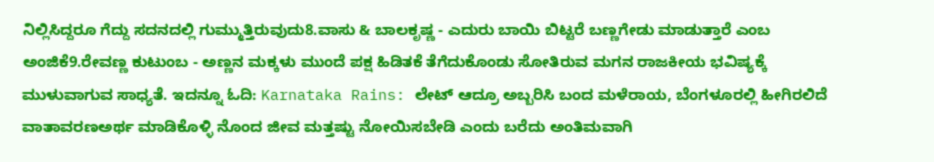ನಿಲ್ಲಿಸಿದ್ದರೂ ಗೆದ್ದು ಸದನದಲ್ಲಿ ಗುಮ್ಮುತ್ತಿರುವುದು8.ವಾಸು & ಬಾಲಕೃಷ್ಣ - ಎದುರು ಬಾಯಿ ಬಿಟ್ಟರೆ ಬಣ್ಣಗೇಡು ಮಾಡುತ್ತಾರೆ ಎಂಬ ಅಂಜಿಕೆ9.ರೇವಣ್ಣ ಕುಟುಂಬ - ಅಣ್ಣನ ಮಕ್ಕಳು ಮುಂದೆ ಪಕ್ಷ ಹಿಡಿತಕೆ ತೆಗೆದುಕೊಂಡು ಸೋತಿರುವ ಮಗನ ರಾಜಕೀಯ ಭವಿಷ್ಯಕ್ಕೆ ಮುಳುವಾಗುವ ಸಾಧ್ಯತೆ. ಇದನ್ನೂ ಓದಿ: Karnataka Rains: ಲೇಟ್ ಆದ್ರೂ ಅಬ್ಬರಿಸಿ ಬಂದ ಮಳೆರಾಯ, ಬೆಂಗಳೂರಲ್ಲಿ ಹೀಗಿರಲಿದೆ ವಾತಾವರಣಅರ್ಥ ಮಾಡಿಕೊಳ್ಳಿ ನೊಂದ ಜೀವ ಮತ್ತಷ್ಟು ನೋಯಿಸಬೇಡಿ ಎಂದು ಬರೆದು ಅಂತಿಮವಾಗಿ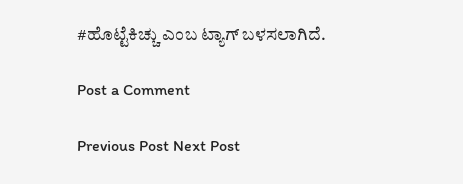#ಹೊಟ್ಟೆಕಿಚ್ಚು ಎಂಬ ಟ್ಯಾಗ್ ಬಳಸಲಾಗಿದೆ.

Post a Comment

Previous Post Next Post